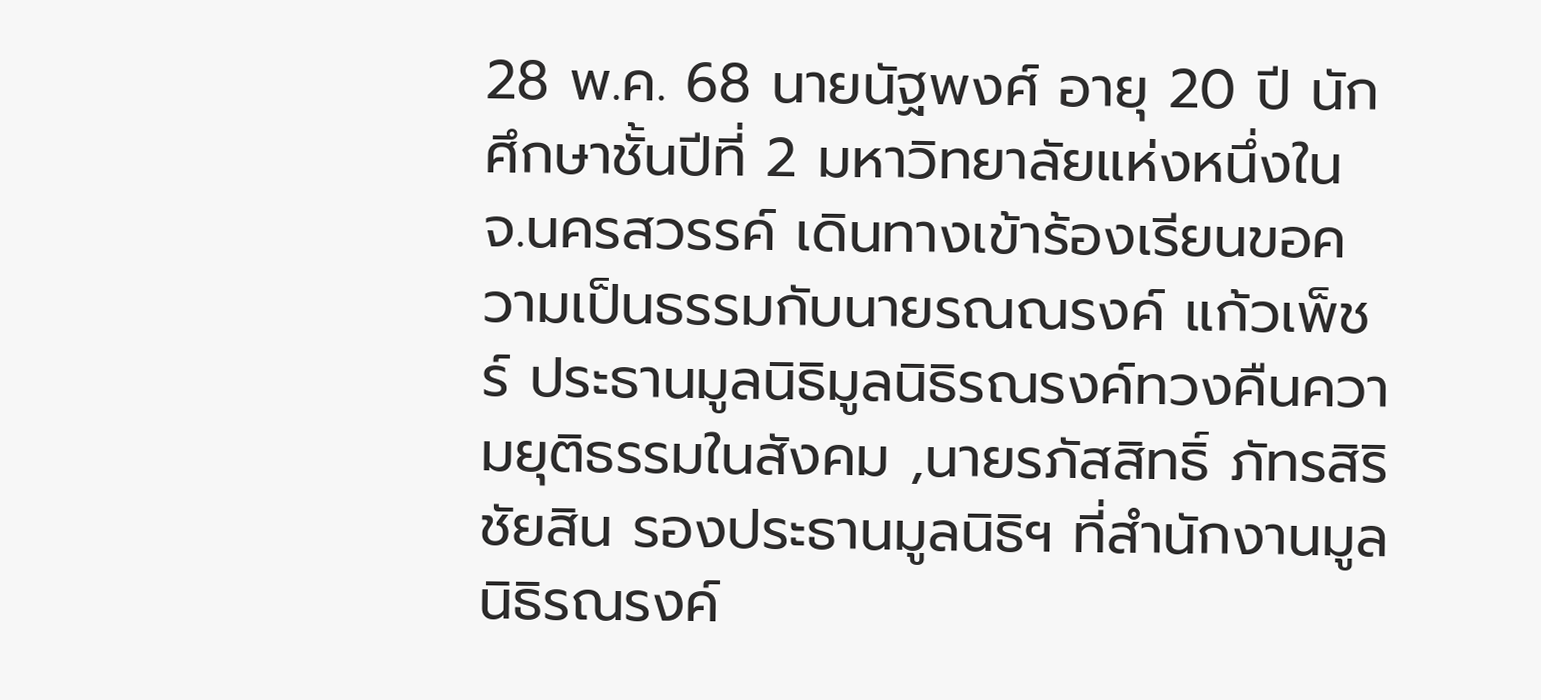28 พ.ค. 68 นายนัฐพงศ์ อายุ 20 ปี นักศึกษาชั้นปีที่ 2 มหาวิทยาลัยแห่งหนึ่งใน จ.นครสวรรค์ เดินทางเข้าร้องเรียนขอความเป็นธรรมกับนายรณณรงค์ แก้วเพ็ชร์ ประธานมูลนิธิมูลนิธิรณรงค์ทวงคืนความยุติธรรมในสังคม ,นายรภัสสิทธิ์ ภัทรสิริชัยสิน รองประธานมูลนิธิฯ ที่สำนักงานมูลนิธิรณรงค์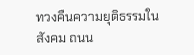ทวงคืนความยุติธรรมในสังคม ถนน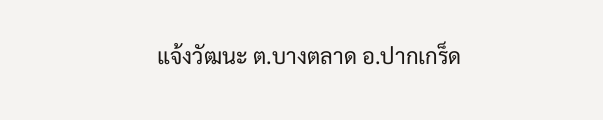แจ้งวัฒนะ ต.บางตลาด อ.ปากเกร็ด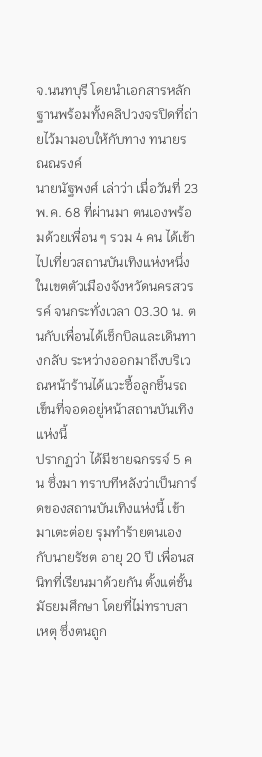จ.นนทบุรี โดยนำเอกสารหลักฐานพร้อมทั้งคลิปวงจรปิดที่ถ่ายไว้มามอบให้กับทาง ทนายรณณรงค์
นายนัฐพงศ์ เล่าว่า เมื่อวันที่ 23 พ.ค. 68 ที่ผ่านมา ตนเองพร้อมด้วยเพื่อน ๆ รวม 4 คน ได้เข้าไปเที่ยวสถานบันเทิงแห่งหนึ่ง ในเขตตัวเมืองจังหวัดนครสวรรค์ จนกระทั่งเวลา 03.30 น. ตนกับเพื่อนได้เช็กบิลและเดินทางกลับ ระหว่างออกมาถึงบริเวณหน้าร้านได้แวะซื้อลูกชิ้นรถเข็นที่จอดอยู่หน้าสถานบันเทิงแห่งนี้
ปรากฏว่า ได้มีชายฉกรรจ์ 5 คน ซึ่งมา ทราบทีหลังว่าเป็นการ์ดของสถานบันเทิงแห่งนี้ เข้ามาเตะต่อย รุมทำร้ายตนเองกับนายรัชต อายุ 20 ปี เพื่อนสนิทที่เรียนมาด้วยกัน ตั้งแต่ชั้นมัธยมศึกษา โดยที่ไม่ทราบสาเหตุ ซึ่งตนถูก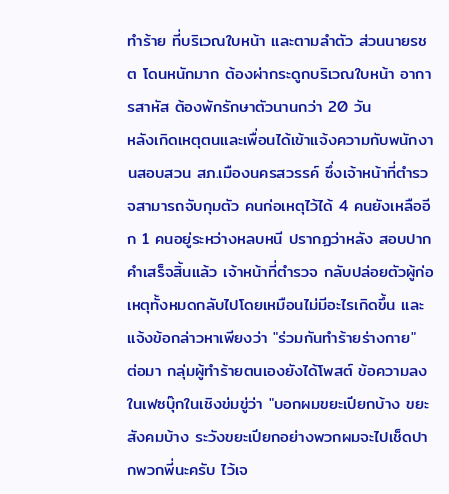ทำร้าย ที่บริเวณใบหน้า และตามลำตัว ส่วนนายรชต โดนหนักมาก ต้องผ่ากระดูกบริเวณใบหน้า อาการสาหัส ต้องพักรักษาตัวนานกว่า 20 วัน
หลังเกิดเหตุตนและเพื่อนได้เข้าแจ้งความกับพนักงานสอบสวน สภ.เมืองนครสวรรค์ ซึ่งเจ้าหน้าที่ตำรวจสามารถจับกุมตัว คนก่อเหตุไว้ได้ 4 คนยังเหลืออีก 1 คนอยู่ระหว่างหลบหนี ปรากฏว่าหลัง สอบปากคำเสร็จสิ้นแล้ว เจ้าหน้าที่ตำรวจ กลับปล่อยตัวผู้ก่อเหตุทั้งหมดกลับไปโดยเหมือนไม่มีอะไรเกิดขึ้น และแจ้งข้อกล่าวหาเพียงว่า "ร่วมกันทำร้ายร่างกาย"
ต่อมา กลุ่มผู้ทำร้ายตนเองยังได้โพสต์ ข้อความลงในเฟซบุ๊กในเชิงข่มขู่ว่า "บอกผมขยะเปียกบ้าง ขยะสังคมบ้าง ระวังขยะเปียกอย่างพวกผมจะไปเช็ดปากพวกพี่นะครับ ไว้เจ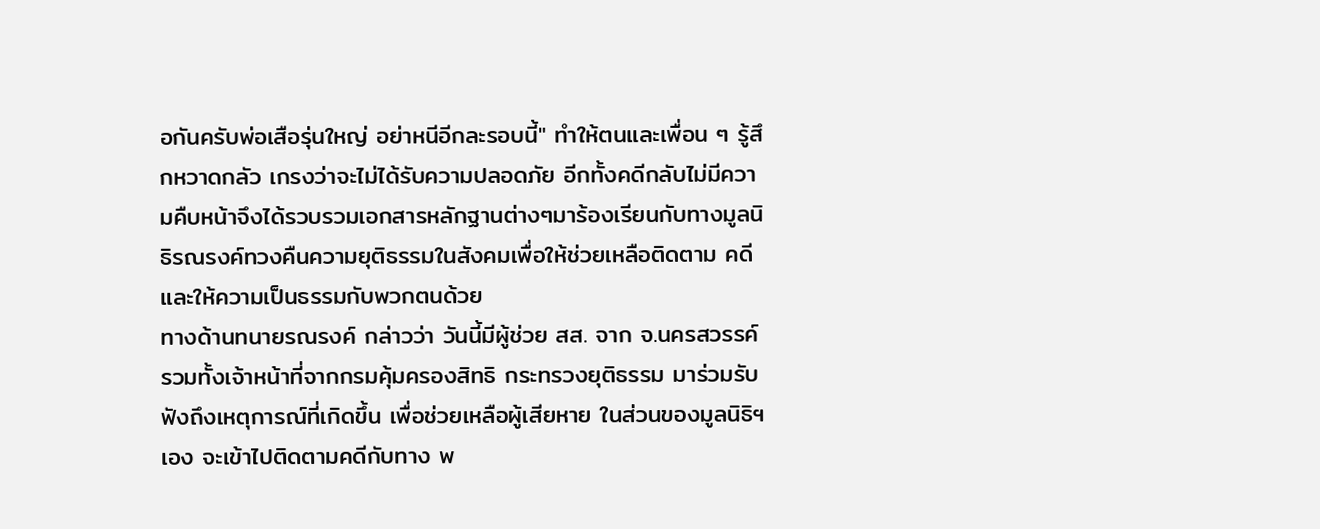อกันครับพ่อเสือรุ่นใหญ่ อย่าหนีอีกละรอบนี้" ทำให้ตนและเพื่อน ๆ รู้สึกหวาดกลัว เกรงว่าจะไม่ได้รับความปลอดภัย อีกทั้งคดีกลับไม่มีความคืบหน้าจึงได้รวบรวมเอกสารหลักฐานต่างๆมาร้องเรียนกับทางมูลนิธิรณรงค์ทวงคืนความยุติธรรมในสังคมเพื่อให้ช่วยเหลือติดตาม คดีและให้ความเป็นธรรมกับพวกตนด้วย
ทางด้านทนายรณรงค์ กล่าวว่า วันนี้มีผู้ช่วย สส. จาก จ.นครสวรรค์ รวมทั้งเจ้าหน้าที่จากกรมคุ้มครองสิทธิ กระทรวงยุติธรรม มาร่วมรับฟังถึงเหตุการณ์ที่เกิดขึ้น เพื่อช่วยเหลือผู้เสียหาย ในส่วนของมูลนิธิฯ เอง จะเข้าไปติดตามคดีกับทาง พ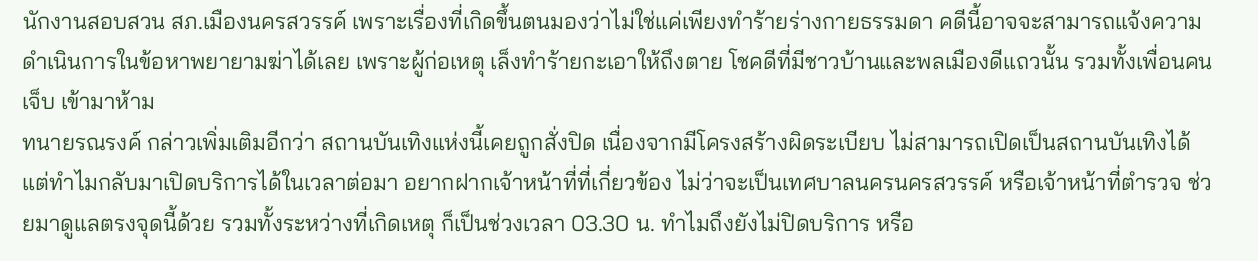นักงานสอบสวน สภ.เมืองนครสวรรค์ เพราะเรื่องที่เกิดขึ้นตนมองว่าไม่ใช่แค่เพียงทำร้ายร่างกายธรรมดา คดีนี้อาจจะสามารถแจ้งความ ดำเนินการในข้อหาพยายามฆ่าได้เลย เพราะผู้ก่อเหตุ เล็งทำร้ายกะเอาให้ถึงตาย โชคดีที่มีชาวบ้านและพลเมืองดีแถวนั้น รวมทั้งเพื่อนคนเจ็บ เข้ามาห้าม
ทนายรณรงค์ กล่าวเพิ่มเติมอีกว่า สถานบันเทิงแห่งนี้เคยถูกสั่งปิด เนื่องจากมีโครงสร้างผิดระเบียบ ไม่สามารถเปิดเป็นสถานบันเทิงได้ แต่ทำไมกลับมาเปิดบริการได้ในเวลาต่อมา อยากฝากเจ้าหน้าที่ที่เกี่ยวข้อง ไม่ว่าจะเป็นเทศบาลนครนครสวรรค์ หรือเจ้าหน้าที่ตำรวจ ช่วยมาดูแลตรงจุดนี้ด้วย รวมทั้งระหว่างที่เกิดเหตุ ก็เป็นช่วงเวลา 03.30 น. ทำไมถึงยังไม่ปิดบริการ หรือ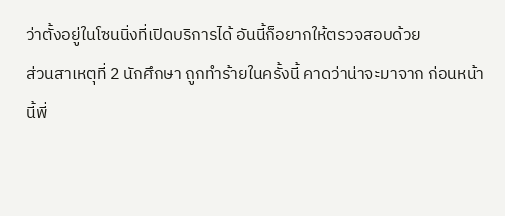ว่าตั้งอยู่ในโซนนิ่งที่เปิดบริการได้ อันนี้ก็อยากให้ตรวจสอบด้วย
ส่วนสาเหตุที่ 2 นักศึกษา ถูกทำร้ายในครั้งนี้ คาดว่าน่าจะมาจาก ก่อนหน้านี้พี่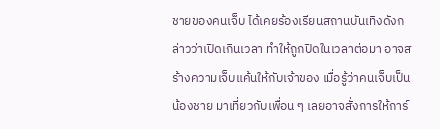ชายของคนเจ็บ ได้เคยร้องเรียนสถานบันเทิงดังกล่าวว่าเปิดเกินเวลา ทำให้ถูกปิดในเวลาต่อมา อาจสร้างความเจ็บแค้นให้กับเจ้าของ เมื่อรู้ว่าคนเจ็บเป็นน้องชาย มาเที่ยวกับเพื่อน ๆ เลยอาจสั่งการให้การ์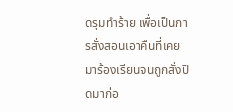ดรุมทำร้าย เพื่อเป็นการสั่งสอนเอาคืนที่เคยมาร้องเรียนจนถูกสั่งปิดมาก่อ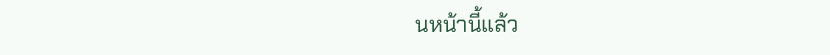นหน้านี้แล้ว